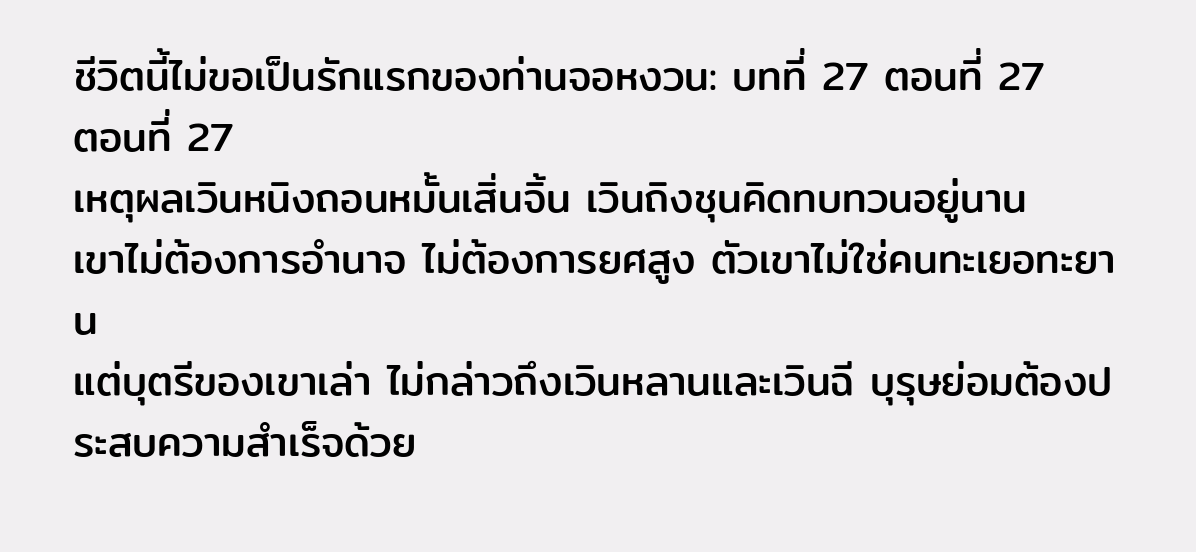ชีวิตนี้ไม่ขอเป็นรักแรกของท่านจอหงวน: บทที่ 27 ตอนที่ 27
ตอนที่ 27
เหตุผลเวินหนิงถอนหมั้นเสิ่นจิ้น เวินถิงชุนคิดทบทวนอยู่นาน
เขาไม่ต้องการอำนาจ ไม่ต้องการยศสูง ตัวเขาไม่ใช่คนทะเยอทะยาน
แต่บุตรีของเขาเล่า ไม่กล่าวถึงเวินหลานและเวินฉี บุรุษย่อมต้องประสบความสำเร็จด้วย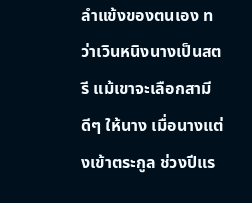ลำแข้งของตนเอง ทว่าเวินหนิงนางเป็นสตรี แม้เขาจะเลือกสามีดีๆ ให้นาง เมื่อนางแต่งเข้าตระกูล ช่วงปีแร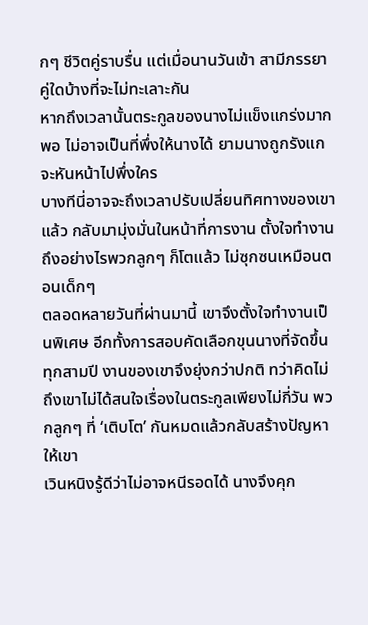กๆ ชีวิตคู่ราบรื่น แต่เมื่อนานวันเข้า สามีภรรยาคู่ใดบ้างที่จะไม่ทะเลาะกัน
หากถึงเวลานั้นตระกูลของนางไม่แข็งแกร่งมากพอ ไม่อาจเป็นที่พึ่งให้นางได้ ยามนางถูกรังแกจะหันหน้าไปพึ่งใคร
บางทีนี่อาจจะถึงเวลาปรับเปลี่ยนทิศทางของเขาแล้ว กลับมามุ่งมั่นในหน้าที่การงาน ตั้งใจทำงาน ถึงอย่างไรพวกลูกๆ ก็โตแล้ว ไม่ซุกซนเหมือนตอนเด็กๆ
ตลอดหลายวันที่ผ่านมานี้ เขาจึงตั้งใจทำงานเป็นพิเศษ อีกทั้งการสอบคัดเลือกขุนนางที่จัดขึ้นทุกสามปี งานของเขาจึงยุ่งกว่าปกติ ทว่าคิดไม่ถึงเขาไม่ได้สนใจเรื่องในตระกูลเพียงไม่กี่วัน พวกลูกๆ ที่ ‘เติบโต’ กันหมดแล้วกลับสร้างปัญหาให้เขา
เวินหนิงรู้ดีว่าไม่อาจหนีรอดได้ นางจึงคุก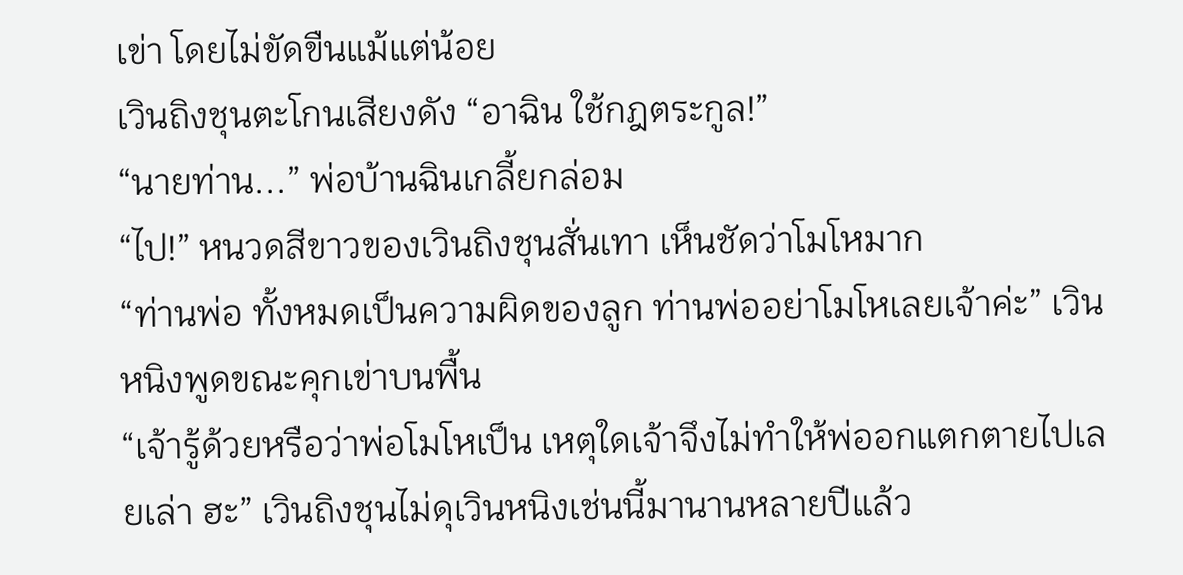เข่า โดยไม่ขัดขืนแม้แต่น้อย
เวินถิงชุนตะโกนเสียงดัง “อาฉิน ใช้กฎตระกูล!”
“นายท่าน...” พ่อบ้านฉินเกลี้ยกล่อม
“ไป!” หนวดสีขาวของเวินถิงชุนสั่นเทา เห็นชัดว่าโมโหมาก
“ท่านพ่อ ทั้งหมดเป็นความผิดของลูก ท่านพ่ออย่าโมโหเลยเจ้าค่ะ” เวินหนิงพูดขณะคุกเข่าบนพื้น
“เจ้ารู้ด้วยหรือว่าพ่อโมโหเป็น เหตุใดเจ้าจึงไม่ทำให้พ่ออกแตกตายไปเลยเล่า ฮะ” เวินถิงชุนไม่ดุเวินหนิงเช่นนี้มานานหลายปีแล้ว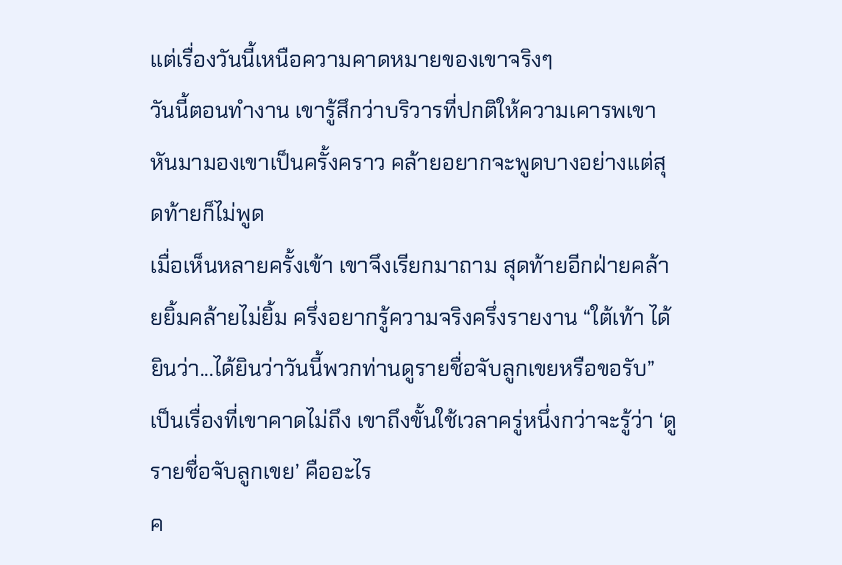แต่เรื่องวันนี้เหนือความคาดหมายของเขาจริงๆ
วันนี้ตอนทำงาน เขารู้สึกว่าบริวารที่ปกติให้ความเคารพเขา หันมามองเขาเป็นครั้งคราว คล้ายอยากจะพูดบางอย่างแต่สุดท้ายก็ไม่พูด
เมื่อเห็นหลายครั้งเข้า เขาจึงเรียกมาถาม สุดท้ายอีกฝ่ายคล้ายยิ้มคล้ายไม่ยิ้ม ครึ่งอยากรู้ความจริงครึ่งรายงาน “ใต้เท้า ได้ยินว่า...ได้ยินว่าวันนี้พวกท่านดูรายชื่อจับลูกเขยหรือขอรับ”
เป็นเรื่องที่เขาคาดไม่ถึง เขาถึงขั้นใช้เวลาครู่หนึ่งกว่าจะรู้ว่า ‘ดูรายชื่อจับลูกเขย’ คืออะไร
ค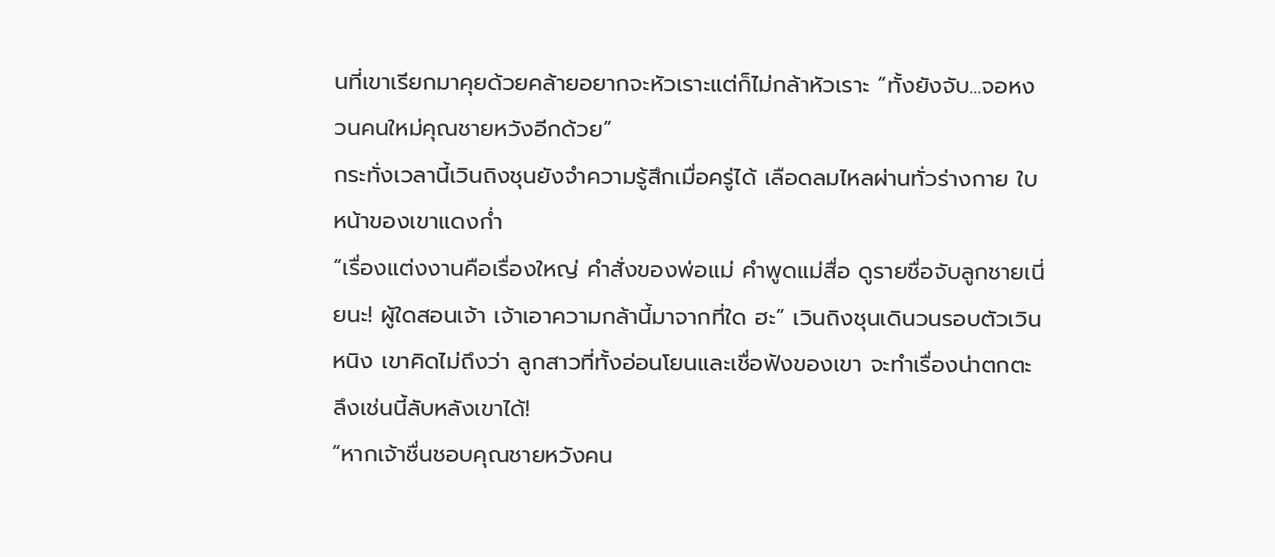นที่เขาเรียกมาคุยด้วยคล้ายอยากจะหัวเราะแต่ก็ไม่กล้าหัวเราะ “ทั้งยังจับ...จอหงวนคนใหม่คุณชายหวังอีกด้วย”
กระทั่งเวลานี้เวินถิงชุนยังจำความรู้สึกเมื่อครู่ได้ เลือดลมไหลผ่านทั่วร่างกาย ใบหน้าของเขาแดงก่ำ
“เรื่องแต่งงานคือเรื่องใหญ่ คำสั่งของพ่อแม่ คำพูดแม่สื่อ ดูรายชื่อจับลูกชายเนี่ยนะ! ผู้ใดสอนเจ้า เจ้าเอาความกล้านี้มาจากที่ใด ฮะ” เวินถิงชุนเดินวนรอบตัวเวินหนิง เขาคิดไม่ถึงว่า ลูกสาวที่ทั้งอ่อนโยนและเชื่อฟังของเขา จะทำเรื่องน่าตกตะลึงเช่นนี้ลับหลังเขาได้!
“หากเจ้าชื่นชอบคุณชายหวังคน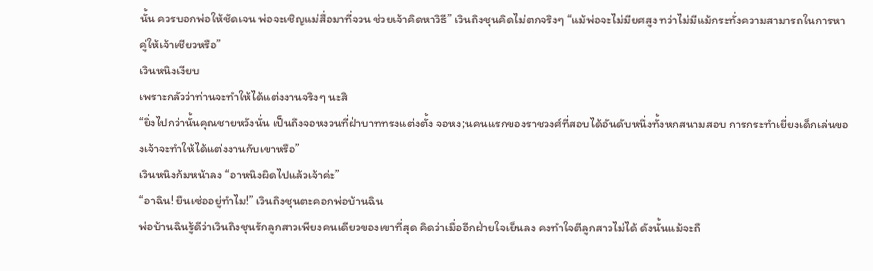นั้น ควรบอกพ่อให้ชัดเจน พ่อจะเชิญแม่สื่อมาที่จวน ช่วยเจ้าคิดหาวิธี” เวินถิงชุนคิดไม่ตกจริงๆ “แม้พ่อจะไม่มียศสูง ทว่าไม่มีแม้กระทั่งความสามารถในการหาคู่ให้เจ้าเชียวหรือ”
เวินหนิงเงียบ
เพราะกลัวว่าท่านจะทำให้ได้แต่งงานจริงๆ นะสิ
“ยิ่งไปกว่านั้นคุณชายหวังนั่น เป็นถึงจอหงวนที่ฝ่าบาททรงแต่งตั้ง จอหง;นคนแรกของราชวงศ์ที่สอบได้อันดับหนึ่งทั้งหกสนามสอบ การกระทำเยี่ยงเด็กเล่นของเจ้าจะทำให้ได้แต่งงานกับเขาหรือ”
เวินหนิงก้มหน้าลง “อาหนิงผิดไปแล้วเจ้าค่ะ”
“อาฉิน! ยืนเซ่ออยู่ทำไม!” เวินถิงชุนตะคอกพ่อบ้านฉิน
พ่อบ้านฉินรู้ดีว่าเวินถิงชุนรักลูกสาวเพียงคนเดียวของเขาที่สุด คิดว่าเมื่ออีกฝ่ายใจเย็นลง คงทำใจตีลูกสาวไม่ได้ ดังนั้นแม้จะถื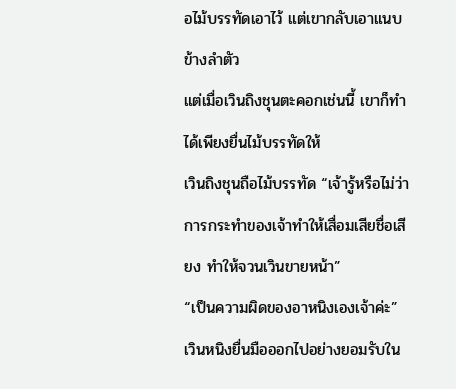อไม้บรรทัดเอาไว้ แต่เขากลับเอาแนบข้างลำตัว
แต่เมื่อเวินถิงชุนตะคอกเช่นนี้ เขาก็ทำได้เพียงยื่นไม้บรรทัดให้
เวินถิงชุนถือไม้บรรทัด “เจ้ารู้หรือไม่ว่าการกระทำของเจ้าทำให้เสื่อมเสียชื่อเสียง ทำให้จวนเวินขายหน้า”
“เป็นความผิดของอาหนิงเองเจ้าค่ะ” เวินหนิงยื่นมือออกไปอย่างยอมรับใน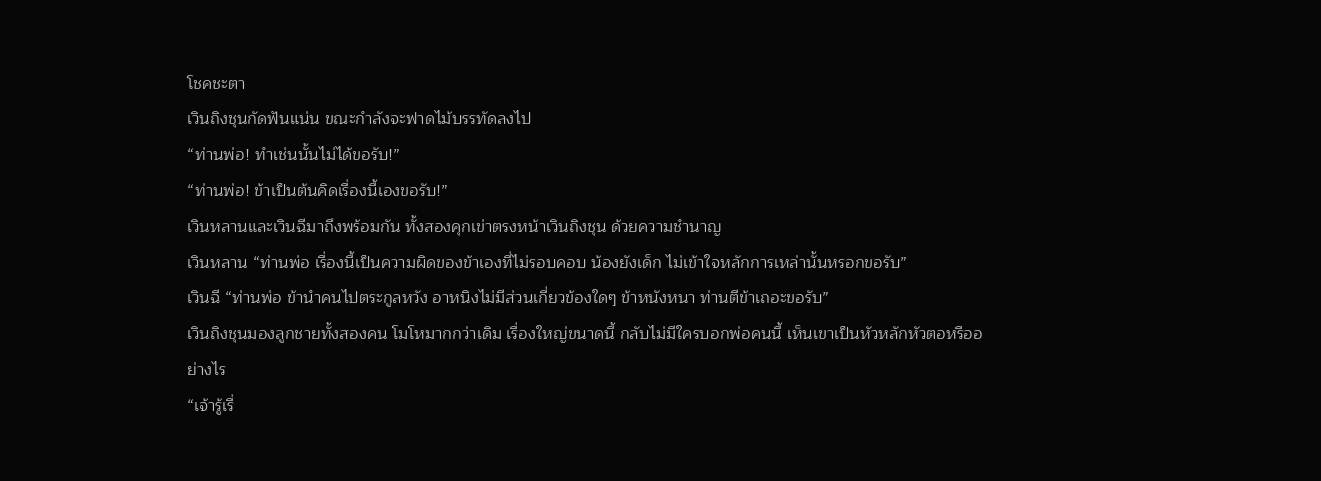โชคชะตา
เวินถิงชุนกัดฟันแน่น ขณะกำลังจะฟาดไม้บรรทัดลงไป
“ท่านพ่อ! ทำเช่นนั้นไม่ได้ขอรับ!”
“ท่านพ่อ! ข้าเป็นต้นคิดเรื่องนี้เองขอรับ!”
เวินหลานและเวินฉีมาถึงพร้อมกัน ทั้งสองคุกเข่าตรงหน้าเวินถิงชุน ด้วยความชำนาญ
เวินหลาน “ท่านพ่อ เรื่องนี้เป็นความผิดของข้าเองที่ไม่รอบคอบ น้องยังเด็ก ไม่เข้าใจหลักการเหล่านั้นหรอกขอรับ”
เวินฉี “ท่านพ่อ ข้านำคนไปตระกูลหวัง อาหนิงไม่มีส่วนเกี่ยวข้องใดๆ ข้าหนังหนา ท่านตีข้าเถอะขอรับ”
เวินถิงชุนมองลูกชายทั้งสองคน โมโหมากกว่าเดิม เรื่องใหญ่ขนาดนี้ กลับไม่มีใครบอกพ่อคนนี้ เห็นเขาเป็นหัวหลักหัวตอหรืออย่างไร
“เจ้ารู้เรื่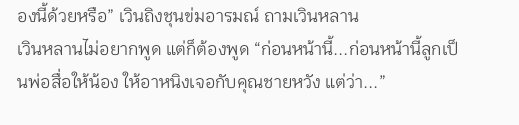องนี้ด้วยหรือ” เวินถิงชุนข่มอารมณ์ ถามเวินหลาน
เวินหลานไม่อยากพูด แต่ก็ต้องพูด “ก่อนหน้านี้...ก่อนหน้านี้ลูกเป็นพ่อสื่อให้น้อง ให้อาหนิงเจอกับคุณชายหวัง แต่ว่า...”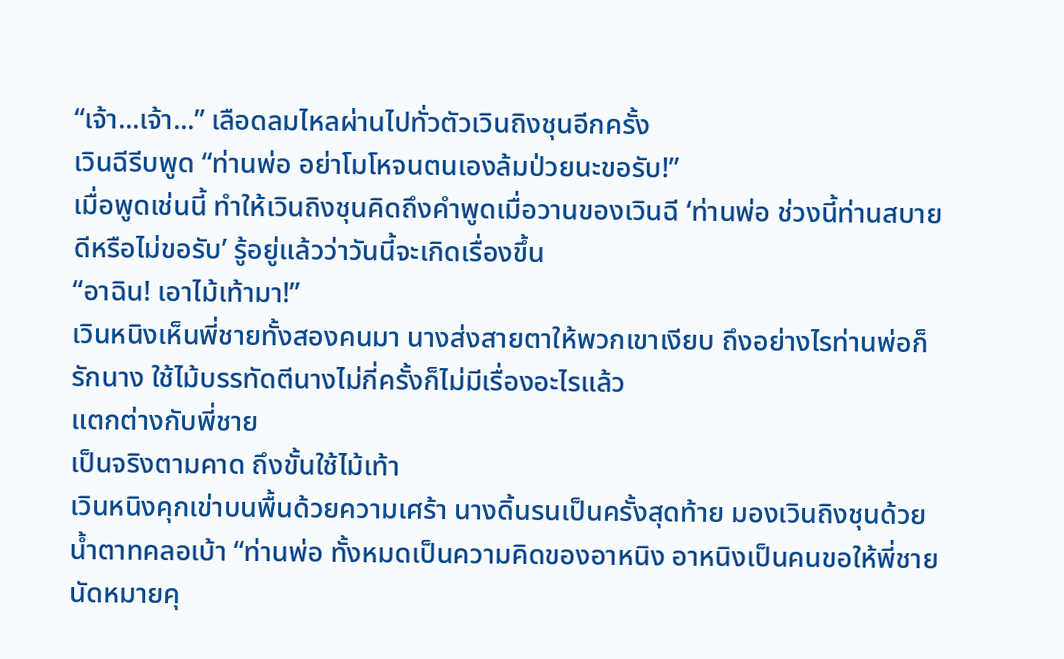“เจ้า...เจ้า...” เลือดลมไหลผ่านไปทั่วตัวเวินถิงชุนอีกครั้ง
เวินฉีรีบพูด “ท่านพ่อ อย่าโมโหจนตนเองล้มป่วยนะขอรับ!”
เมื่อพูดเช่นนี้ ทำให้เวินถิงชุนคิดถึงคำพูดเมื่อวานของเวินฉี ‘ท่านพ่อ ช่วงนี้ท่านสบายดีหรือไม่ขอรับ’ รู้อยู่แล้วว่าวันนี้จะเกิดเรื่องขึ้น
“อาฉิน! เอาไม้เท้ามา!”
เวินหนิงเห็นพี่ชายทั้งสองคนมา นางส่งสายตาให้พวกเขาเงียบ ถึงอย่างไรท่านพ่อก็รักนาง ใช้ไม้บรรทัดตีนางไม่กี่ครั้งก็ไม่มีเรื่องอะไรแล้ว
แตกต่างกับพี่ชาย
เป็นจริงตามคาด ถึงขั้นใช้ไม้เท้า
เวินหนิงคุกเข่าบนพื้นด้วยความเศร้า นางดิ้นรนเป็นครั้งสุดท้าย มองเวินถิงชุนด้วยน้ำตาทคลอเบ้า “ท่านพ่อ ทั้งหมดเป็นความคิดของอาหนิง อาหนิงเป็นคนขอให้พี่ชายนัดหมายคุ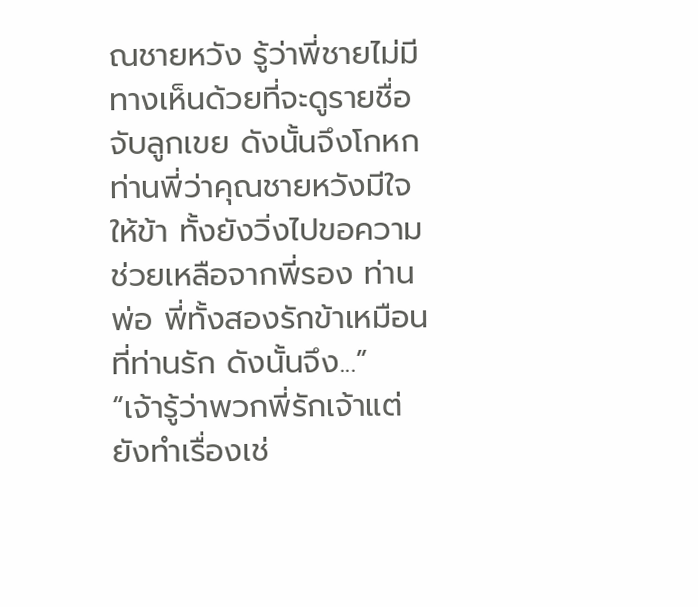ณชายหวัง รู้ว่าพี่ชายไม่มีทางเห็นด้วยที่จะดูรายชื่อจับลูกเขย ดังนั้นจึงโกหกท่านพี่ว่าคุณชายหวังมีใจให้ข้า ทั้งยังวิ่งไปขอความช่วยเหลือจากพี่รอง ท่านพ่อ พี่ทั้งสองรักข้าเหมือนที่ท่านรัก ดังนั้นจึง...”
“เจ้ารู้ว่าพวกพี่รักเจ้าแต่ยังทำเรื่องเช่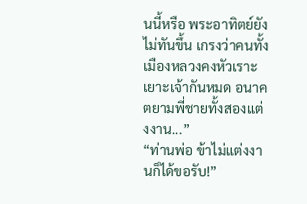นนี้หรือ พระอาทิตย์ยังไม่ทันขึ้น เกรงว่าคนทั้งเมืองหลวงคงหัวเราะเยาะเจ้ากันหมด อนาคตยามพี่ชายทั้งสองแต่งงาน...”
“ท่านพ่อ ข้าไม่แต่งงานก็ได้ขอรับ!”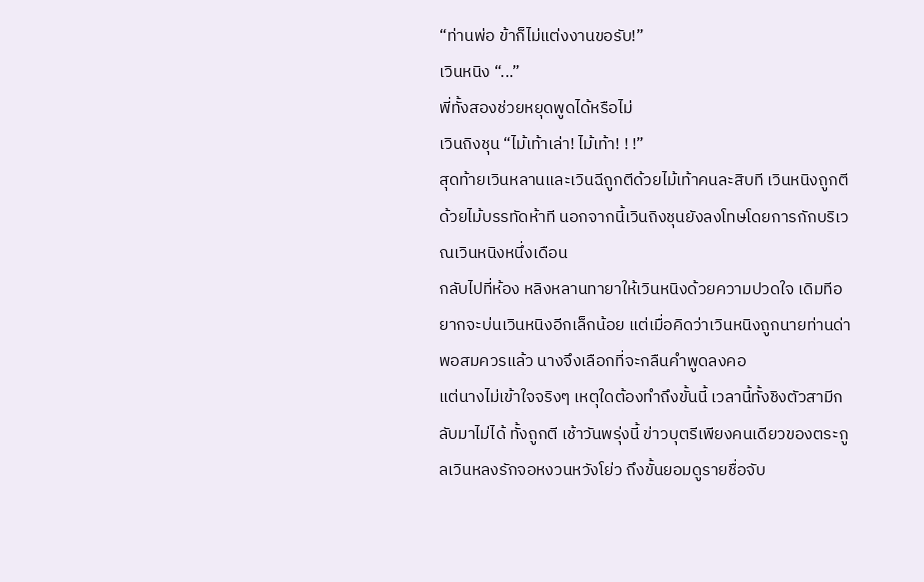“ท่านพ่อ ข้าก็ไม่แต่งงานขอรับ!”
เวินหนิง “...”
พี่ทั้งสองช่วยหยุดพูดได้หรือไม่
เวินถิงชุน “ไม้เท้าเล่า! ไม้เท้า! ! !”
สุดท้ายเวินหลานและเวินฉีถูกตีด้วยไม้เท้าคนละสิบที เวินหนิงถูกตีด้วยไม้บรรทัดห้าที นอกจากนี้เวินถิงชุนยังลงโทษโดยการกักบริเวณเวินหนิงหนึ่งเดือน
กลับไปที่ห้อง หลิงหลานทายาให้เวินหนิงด้วยความปวดใจ เดิมทีอยากจะบ่นเวินหนิงอีกเล็กน้อย แต่เมื่อคิดว่าเวินหนิงถูกนายท่านด่าพอสมควรแล้ว นางจึงเลือกที่จะกลืนคำพูดลงคอ
แต่นางไม่เข้าใจจริงๆ เหตุใดต้องทำถึงขั้นนี้ เวลานี้ทั้งชิงตัวสามีกลับมาไม่ได้ ทั้งถูกตี เช้าวันพรุ่งนี้ ข่าวบุตรีเพียงคนเดียวของตระกูลเวินหลงรักจอหงวนหวังโย่ว ถึงขั้นยอมดูรายชื่อจับ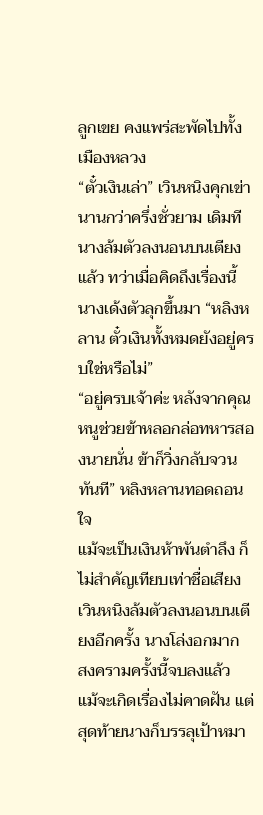ลูกเขย คงแพร่สะพัดไปทั้งเมืองหลวง
“ตั๋วเงินเล่า” เวินหนิงคุกเข่านานกว่าครึ่งชั่วยาม เดิมทีนางล้มตัวลงนอนบนเตียงแล้ว ทว่าเมื่อคิดถึงเรื่องนี้ นางเด้งตัวลุกขึ้นมา “หลิงหลาน ตั๋วเงินทั้งหมดยังอยู่ครบใช่หรือไม่”
“อยู่ครบเจ้าค่ะ หลังจากคุณหนูช่วยข้าหลอกล่อทหารสองนายนั่น ข้าก็วิ่งกลับจวนทันที” หลิงหลานทอดถอนใจ
แม้จะเป็นเงินห้าพันตำลึง ก็ไม่สำคัญเทียบเท่าชื่อเสียง
เวินหนิงล้มตัวลงนอนบนเตียงอีกครั้ง นางโล่งอกมาก
สงครามครั้งนี้จบลงแล้ว
แม้จะเกิดเรื่องไม่คาดฝัน แต่สุดท้ายนางก็บรรลุเป้าหมา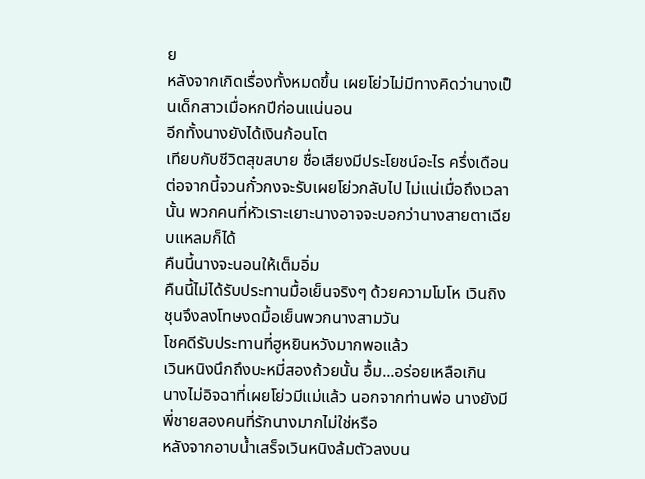ย
หลังจากเกิดเรื่องทั้งหมดขึ้น เผยโย่วไม่มีทางคิดว่านางเป็นเด็กสาวเมื่อหกปีก่อนแน่นอน
อีกทั้งนางยังได้เงินก้อนโต
เทียบกับชีวิตสุขสบาย ชื่อเสียงมีประโยชน์อะไร ครึ่งเดือนต่อจากนี้จวนกั๋วกงจะรับเผยโย่วกลับไป ไม่แน่เมื่อถึงเวลานั้น พวกคนที่หัวเราะเยาะนางอาจจะบอกว่านางสายตาเฉียบแหลมก็ได้
คืนนี้นางจะนอนให้เต็มอิ่ม
คืนนี้ไม่ได้รับประทานมื้อเย็นจริงๆ ด้วยความโมโห เวินถิงชุนจึงลงโทษงดมื้อเย็นพวกนางสามวัน
โชคดีรับประทานที่ฮูหยินหวังมากพอแล้ว
เวินหนิงนึกถึงบะหมี่สองถ้วยนั้น อื้ม...อร่อยเหลือเกิน
นางไม่อิจฉาที่เผยโย่วมีแม่แล้ว นอกจากท่านพ่อ นางยังมีพี่ชายสองคนที่รักนางมากไม่ใช่หรือ
หลังจากอาบน้ำเสร็จเวินหนิงล้มตัวลงบน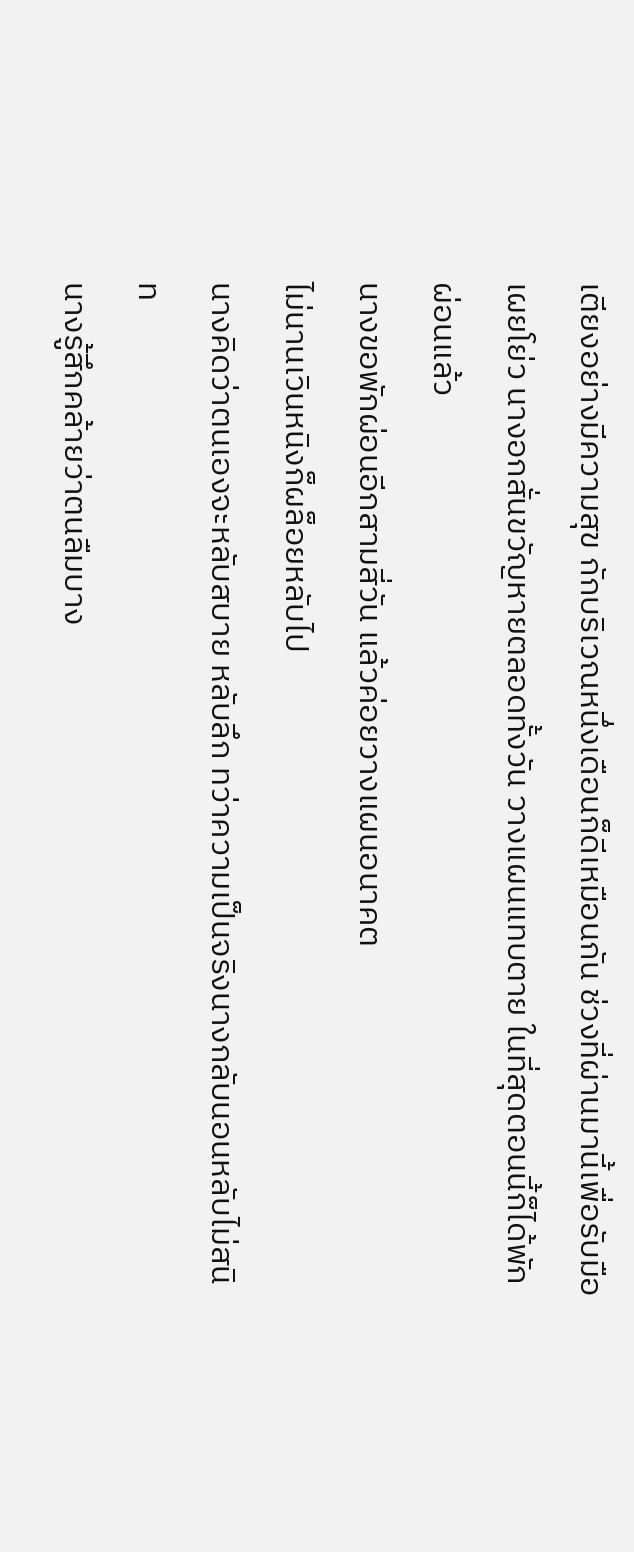เตียงอย่างมีความสุข กักบริเวณหนึ่งเดือนก็ดีเหมือนกัน ช่วงที่ผ่านมานี้เพื่อรับมือเผยโย่ว นางอกสั่นขวัญหายตลอดทั้งวัน วางแผนแทบตาย ในที่สุดตอนนี้ก็ได้พักผ่อนแล้ว
นางขอพักผ่อนอีกสามสี่วัน แล้วค่อยวางแผนอนาคต
ไม่นานเวินหนิงก็ผล็อยหลับไป
นางคิดว่าตนเองจะหลับสบาย หลับลึก ทว่าความเป็นจริงนางกลับนอนหลับไม่สนิท
นางรู้สึกคล้ายว่าตนลืมบาง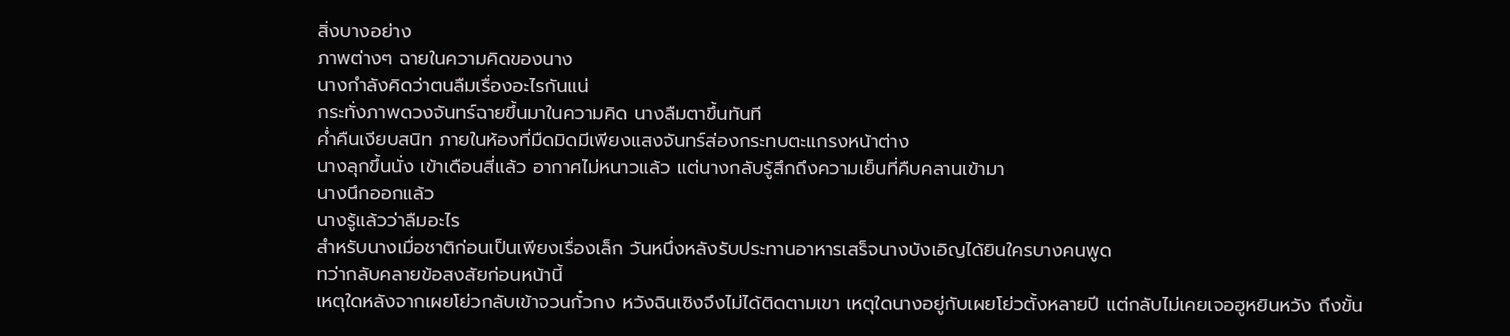สิ่งบางอย่าง
ภาพต่างๆ ฉายในความคิดของนาง
นางกำลังคิดว่าตนลืมเรื่องอะไรกันแน่
กระทั่งภาพดวงจันทร์ฉายขึ้นมาในความคิด นางลืมตาขึ้นทันที
ค่ำคืนเงียบสนิท ภายในห้องที่มืดมิดมีเพียงแสงจันทร์ส่องกระทบตะแกรงหน้าต่าง
นางลุกขึ้นนั่ง เข้าเดือนสี่แล้ว อากาศไม่หนาวแล้ว แต่นางกลับรู้สึกถึงความเย็นที่คืบคลานเข้ามา
นางนึกออกแล้ว
นางรู้แล้วว่าลืมอะไร
สำหรับนางเมื่อชาติก่อนเป็นเพียงเรื่องเล็ก วันหนึ่งหลังรับประทานอาหารเสร็จนางบังเอิญได้ยินใครบางคนพูด
ทว่ากลับคลายข้อสงสัยก่อนหน้านี้
เหตุใดหลังจากเผยโย่วกลับเข้าจวนกั๋วกง หวังฉินเซิงจึงไม่ได้ติดตามเขา เหตุใดนางอยู่กับเผยโย่วตั้งหลายปี แต่กลับไม่เคยเจอฮูหยินหวัง ถึงขั้น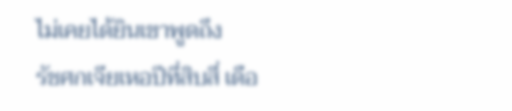ไม่เคยได้ยินเขาพูดถึง
รัชศกเจียเหอปีที่สิบสี่ เดือ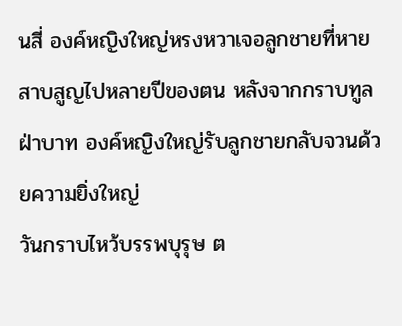นสี่ องค์หญิงใหญ่หรงหวาเจอลูกชายที่หายสาบสูญไปหลายปีของตน หลังจากกราบทูลฝ่าบาท องค์หญิงใหญ่รับลูกชายกลับจวนด้วยความยิ่งใหญ่
วันกราบไหว้บรรพบุรุษ ต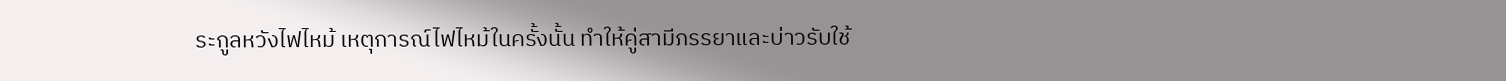ระกูลหวังไฟไหม้ เหตุการณ์ไฟไหม้ในครั้งนั้น ทำให้คู่สามีภรรยาและบ่าวรับใช้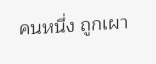คนหนึ่ง ถูกเผา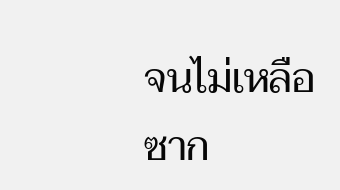จนไม่เหลือซาก